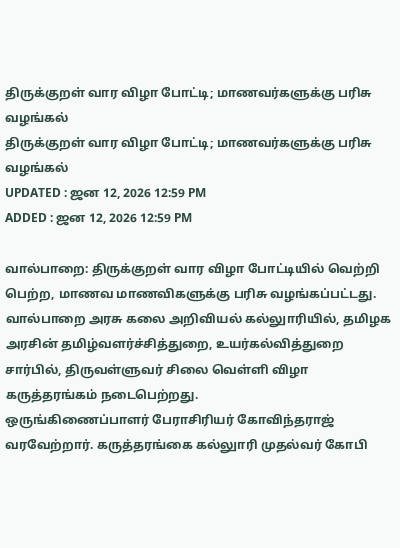திருக்குறள் வார விழா போட்டி; மாணவர்களுக்கு பரிசு வழங்கல்
திருக்குறள் வார விழா போட்டி; மாணவர்களுக்கு பரிசு வழங்கல்
UPDATED : ஜன 12, 2026 12:59 PM
ADDED : ஜன 12, 2026 12:59 PM

வால்பாறை: திருக்குறள் வார விழா போட்டியில் வெற்றி பெற்ற, மாணவ மாணவிகளுக்கு பரிசு வழங்கப்பட்டது.
வால்பாறை அரசு கலை அறிவியல் கல்லுாரியில், தமிழக அரசின் தமிழ்வளர்ச்சித்துறை, உயர்கல்வித்துறை சார்பில், திருவள்ளுவர் சிலை வெள்ளி விழா கருத்தரங்கம் நடைபெற்றது.
ஒருங்கிணைப்பாளர் பேராசிரியர் கோவிந்தராஜ் வரவேற்றார். கருத்தரங்கை கல்லுாரி முதல்வர் கோபி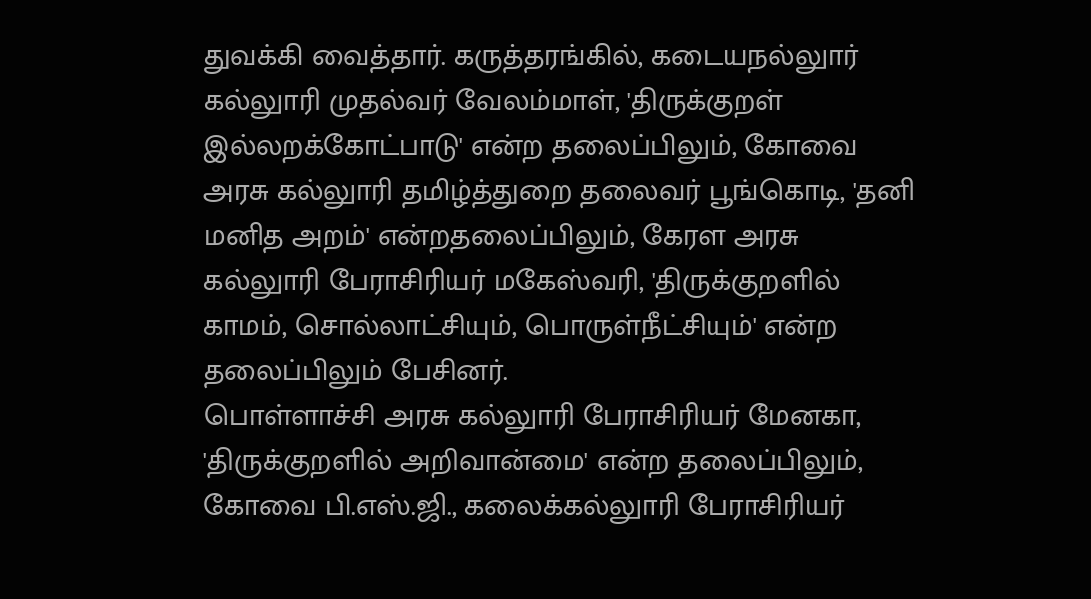துவக்கி வைத்தார். கருத்தரங்கில், கடையநல்லுார் கல்லுாரி முதல்வர் வேலம்மாள், 'திருக்குறள் இல்லறக்கோட்பாடு' என்ற தலைப்பிலும், கோவை அரசு கல்லுாரி தமிழ்த்துறை தலைவர் பூங்கொடி, 'தனி மனித அறம்' என்றதலைப்பிலும், கேரள அரசு கல்லுாரி பேராசிரியர் மகேஸ்வரி, 'திருக்குறளில் காமம், சொல்லாட்சியும், பொருள்நீட்சியும்' என்ற தலைப்பிலும் பேசினர்.
பொள்ளாச்சி அரசு கல்லுாரி பேராசிரியர் மேனகா, 'திருக்குறளில் அறிவான்மை' என்ற தலைப்பிலும், கோவை பி.எஸ்.ஜி., கலைக்கல்லுாரி பேராசிரியர்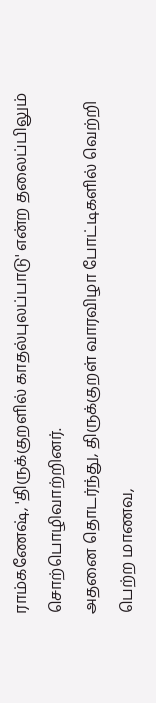ராம்கணேஷ், 'திருக்குறளில் காதல்புலப்பாடு' என்ற தலைப்பிலும் சொற்பொழிவாற்றினர்.
அதனை தொடர்ந்து, திருக்குறள் வாரவிழா போட்டிகளில் வெற்றி பெற்ற மாணவ,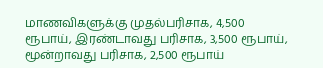மாணவிகளுக்கு முதல்பரிசாக, 4,500 ரூபாய், இரண்டாவது பரிசாக, 3,500 ரூபாய், மூன்றாவது பரிசாக, 2,500 ரூபாய்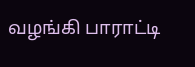வழங்கி பாராட்டி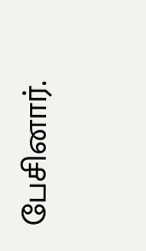பேசினார்.